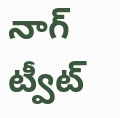నాగ్ ట్వీట్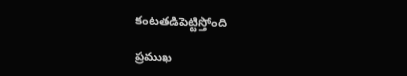కంటతడిపెట్టిస్తోంది

ప్రముఖ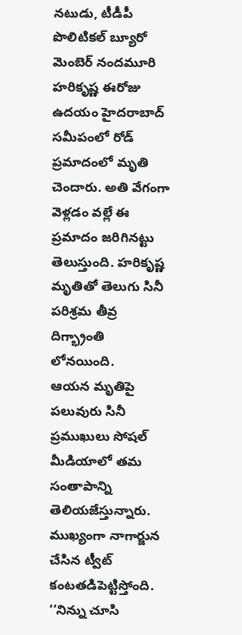నటుడు, టీడీపీ పొలిటికల్ బ్యూరో మెంబెర్ నందమూరి హరికృష్ణ ఈరోజు ఉదయం హైదరాబాద్ సమీపంలో రోడ్ ప్రమాదంలో మృతి చెందారు. అతి వేగంగా వెళ్లడం వల్లే ఈ ప్రమాదం జరిగినట్టు తెలుస్తుంది. హరికృష్ణ మృతితో తెలుగు సినీ పరిశ్రమ తీవ్ర దిగ్భ్రాంతి లోనయింది.
ఆయన మృతిపై పలువురు సినీ ప్రముఖులు సోషల్ మీడియాలో తమ సంతాపాన్ని తెలియజేస్తున్నారు. ముఖ్యంగా నాగార్జున చేసిన ట్వీట్ కంటతడిపెట్టిస్తోంది. ‘‘నిన్ను చూసి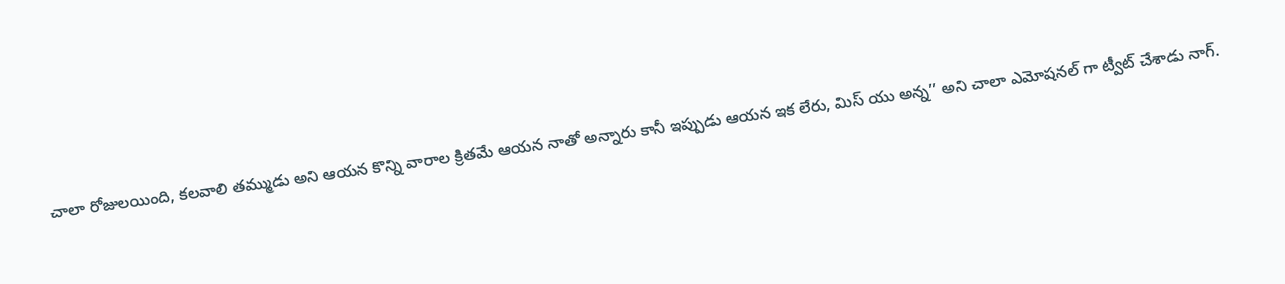చాలా రోజులయింది, కలవాలి తమ్ముడు అని ఆయన కొన్ని వారాల క్రితమే ఆయన నాతో అన్నారు కానీ ఇప్పుడు ఆయన ఇక లేరు, మిస్ యు అన్న’’ అని చాలా ఎమోషనల్ గా ట్వీట్ చేశాడు నాగ్.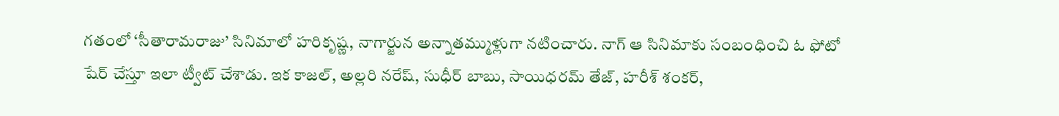గతంలో ‘సీతారామరాజు’ సినిమాలో హరికృష్ణ, నాగార్జున అన్నాతమ్ముళ్లుగా నటించారు. నాగ్ ఆ సినిమాకు సంబంధించి ఓ ఫోటో షేర్ చేస్తూ ఇలా ట్వీట్ చేశాడు. ఇక కాజల్, అల్లరి నరేష్, సుధీర్ బాబు, సాయిధరమ్ తేజ్, హరీశ్ శంకర్,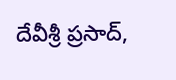దేవీశ్రీ ప్రసాద్,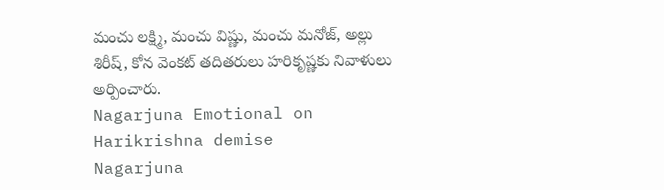మంచు లక్ష్మి, మంచు విష్ణు, మంచు మనోజ్, అల్లు శిరీష్, కోన వెంకట్ తదితరులు హరికృష్ణకు నివాళులు అర్పించారు.
Nagarjuna Emotional on Harikrishna demise
Nagarjuna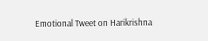Emotional Tweet on Harikrishna